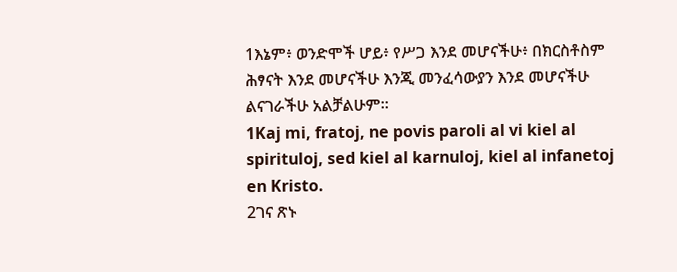1እኔም፥ ወንድሞች ሆይ፥ የሥጋ እንደ መሆናችሁ፥ በክርስቶስም ሕፃናት እንደ መሆናችሁ እንጂ መንፈሳውያን እንደ መሆናችሁ ልናገራችሁ አልቻልሁም።
1Kaj mi, fratoj, ne povis paroli al vi kiel al spirituloj, sed kiel al karnuloj, kiel al infanetoj en Kristo.
2ገና ጽኑ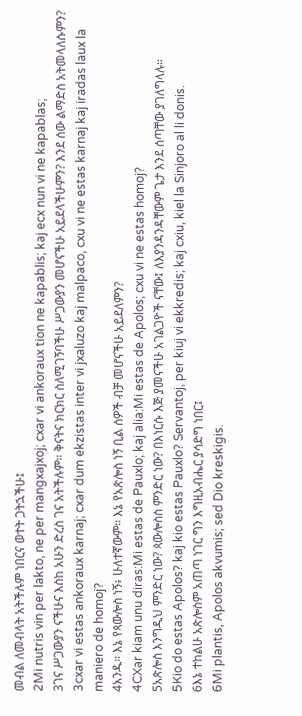መብል ለመብላት አትችሉም ነበርና ወተት ጋትኋችሁ፤
2Mi nutris vin per lakto, ne per mangxajxoj; cxar vi ankoraux tion ne kapablis; kaj ecx nun vi ne kapablas;
3ገና ሥጋውያን ናችሁና እስከ አሁን ድረስ ገና አትችሉም። ቅናትና ክርክር ስለሚገኝባችሁ ሥጋውያን መሆናችሁ አይደላችሁምን? እንደ ሰው ልማድስ አትመላለሱምን?
3cxar vi estas ankoraux karnaj; cxar dum ekzistas inter vi jxaluzo kaj malpaco, cxu vi ne estas karnaj kaj iradas laux la maniero de homoj?
4አንዱ። እኔ የጳውሎስ ነኝ፥ ሁለተኛውም። እኔ የአጵሎስ ነኝ ቢል ሰዎች ብቻ መሆናችሁ አይደለምን?
4CXar kiam unu diras:Mi estas de Pauxlo; kaj alia:Mi estas de Apolos; cxu vi ne estas homoj?
5አጵሎስ እንግዲህ ምንድር ነው? ጳውሎስስ ምንድር ነው? በእነርሱ እጅ ያመናችሁ አገልጋዮች ናቸው፤ ለእያንዳንዳቸውም ጌታ እንደ ሰጣቸው ያገለግላሉ።
5Kio do estas Apolos? kaj kio estas Pauxlo? Servantoj, per kiuj vi ekkredis; kaj cxiu, kiel la Sinjoro al li donis.
6እኔ ተከልሁ አጵሎስም አጠጣ ነገር ግን እግዚአብሔር ያሳድግ ነበር፤
6Mi plantis, Apolos akvumis; sed Dio kreskigis.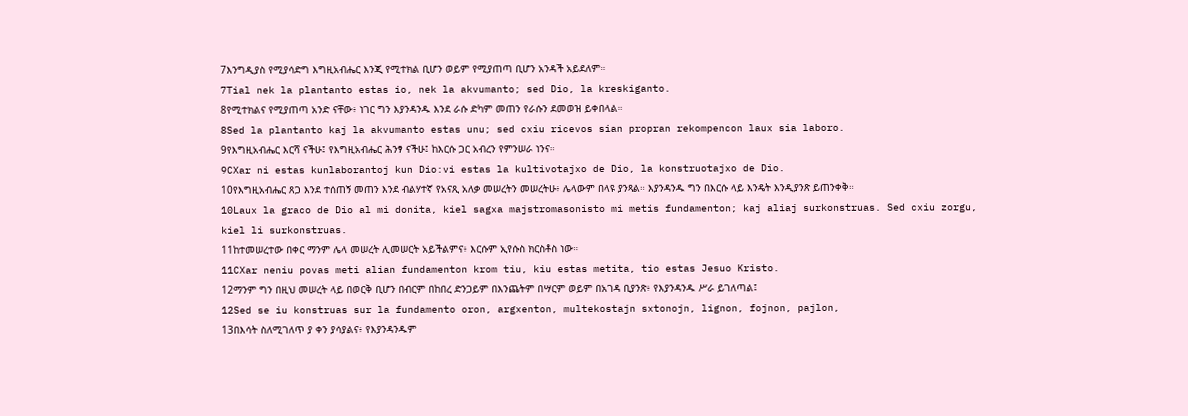7እንግዲያስ የሚያሳድግ እግዚአብሔር እንጂ የሚተክል ቢሆን ወይም የሚያጠጣ ቢሆን አንዳች አይደለም።
7Tial nek la plantanto estas io, nek la akvumanto; sed Dio, la kreskiganto.
8የሚተክልና የሚያጠጣ አንድ ናቸው፥ ነገር ግን እያንዳንዱ እንደ ራሱ ድካም መጠን የራሱን ደመወዝ ይቀበላል።
8Sed la plantanto kaj la akvumanto estas unu; sed cxiu ricevos sian propran rekompencon laux sia laboro.
9የእግዚአብሔር እርሻ ናችሁ፤ የእግዚአብሔር ሕንፃ ናችሁ፤ ከእርሱ ጋር አብረን የምንሠራ ነንና።
9CXar ni estas kunlaborantoj kun Dio:vi estas la kultivotajxo de Dio, la konstruotajxo de Dio.
10የእግዚአብሔር ጸጋ እንደ ተሰጠኝ መጠን እንደ ብልሃተኛ የአናጺ አለቃ መሠረትን መሠረትሁ፥ ሌላውም በላዩ ያንጻል። እያንዳንዱ ግን በእርሱ ላይ እንዴት እንዲያንጽ ይጠንቀቅ።
10Laux la graco de Dio al mi donita, kiel sagxa majstromasonisto mi metis fundamenton; kaj aliaj surkonstruas. Sed cxiu zorgu, kiel li surkonstruas.
11ከተመሠረተው በቀር ማንም ሌላ መሠረት ሊመሠርት አይችልምና፥ እርሱም ኢየሱስ ክርስቶስ ነው።
11CXar neniu povas meti alian fundamenton krom tiu, kiu estas metita, tio estas Jesuo Kristo.
12ማንም ግን በዚህ መሠረት ላይ በወርቅ ቢሆን በብርም በከበረ ድንጋይም በእንጨትም በሣርም ወይም በአገዳ ቢያንጽ፥ የእያንዳንዱ ሥራ ይገለጣል፤
12Sed se iu konstruas sur la fundamento oron, argxenton, multekostajn sxtonojn, lignon, fojnon, pajlon,
13በእሳት ስለሚገለጥ ያ ቀን ያሳያልና፥ የእያንዳንዱም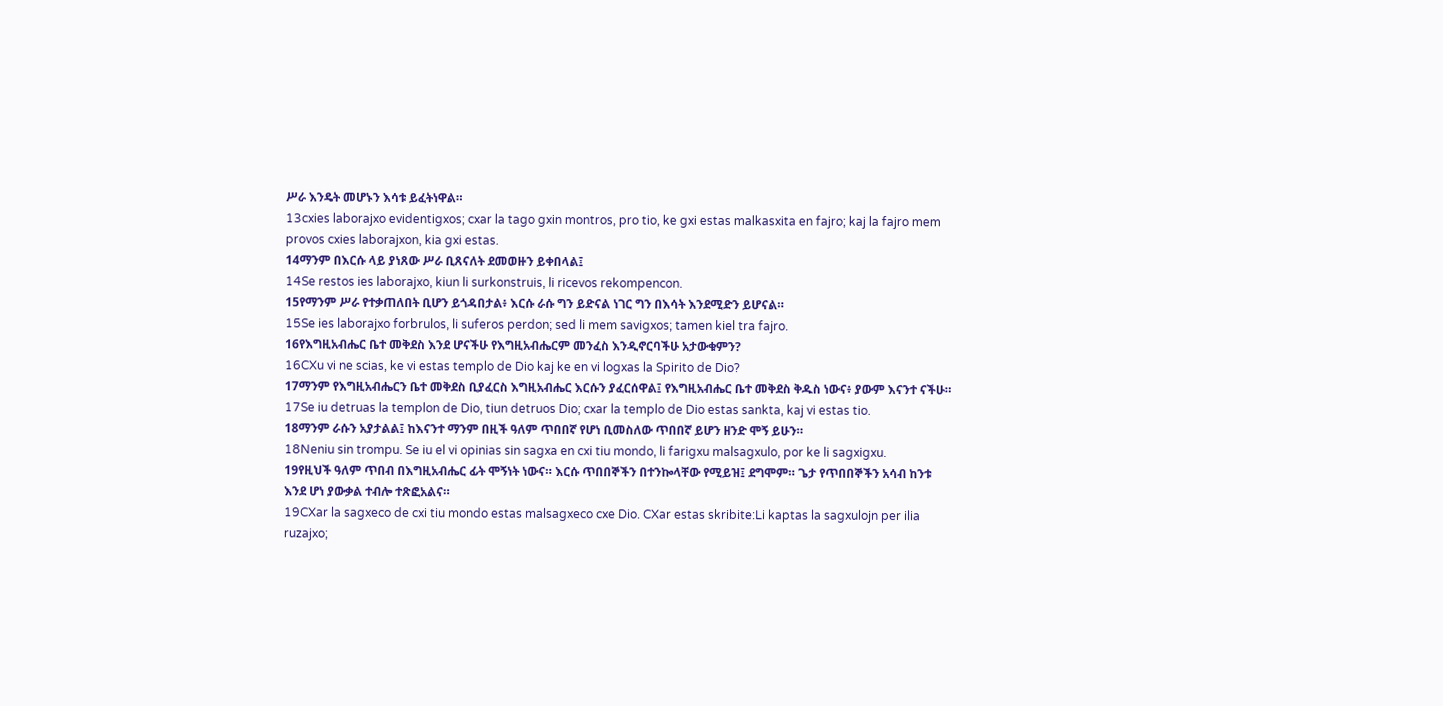ሥራ እንዴት መሆኑን እሳቱ ይፈትነዋል።
13cxies laborajxo evidentigxos; cxar la tago gxin montros, pro tio, ke gxi estas malkasxita en fajro; kaj la fajro mem provos cxies laborajxon, kia gxi estas.
14ማንም በእርሱ ላይ ያነጸው ሥራ ቢጸናለት ደመወዙን ይቀበላል፤
14Se restos ies laborajxo, kiun li surkonstruis, li ricevos rekompencon.
15የማንም ሥራ የተቃጠለበት ቢሆን ይጎዳበታል፥ እርሱ ራሱ ግን ይድናል ነገር ግን በእሳት እንደሚድን ይሆናል።
15Se ies laborajxo forbrulos, li suferos perdon; sed li mem savigxos; tamen kiel tra fajro.
16የእግዚአብሔር ቤተ መቅደስ እንደ ሆናችሁ የእግዚአብሔርም መንፈስ እንዲኖርባችሁ አታውቁምን?
16CXu vi ne scias, ke vi estas templo de Dio kaj ke en vi logxas la Spirito de Dio?
17ማንም የእግዚአብሔርን ቤተ መቅደስ ቢያፈርስ እግዚአብሔር እርሱን ያፈርሰዋል፤ የእግዚአብሔር ቤተ መቅደስ ቅዱስ ነውና፥ ያውም እናንተ ናችሁ።
17Se iu detruas la templon de Dio, tiun detruos Dio; cxar la templo de Dio estas sankta, kaj vi estas tio.
18ማንም ራሱን አያታልል፤ ከእናንተ ማንም በዚች ዓለም ጥበበኛ የሆነ ቢመስለው ጥበበኛ ይሆን ዘንድ ሞኝ ይሁን።
18Neniu sin trompu. Se iu el vi opinias sin sagxa en cxi tiu mondo, li farigxu malsagxulo, por ke li sagxigxu.
19የዚህች ዓለም ጥበብ በእግዚአብሔር ፊት ሞኝነት ነውና። እርሱ ጥበበኞችን በተንኰላቸው የሚይዝ፤ ደግሞም። ጌታ የጥበበኞችን አሳብ ከንቱ እንደ ሆነ ያውቃል ተብሎ ተጽፎአልና።
19CXar la sagxeco de cxi tiu mondo estas malsagxeco cxe Dio. CXar estas skribite:Li kaptas la sagxulojn per ilia ruzajxo;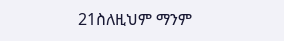21ስለዚህም ማንም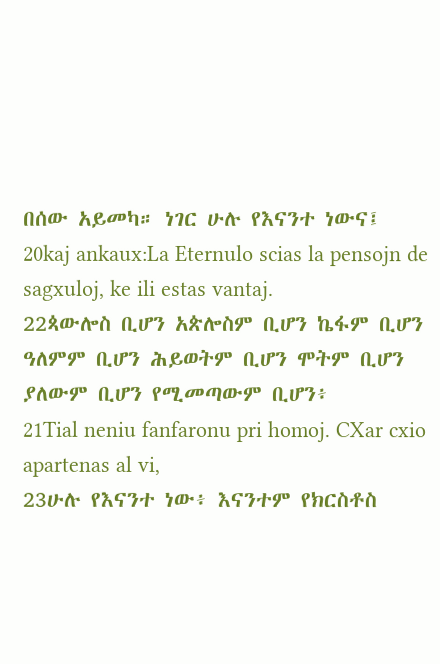በሰው አይመካ። ነገር ሁሉ የእናንተ ነውና፤
20kaj ankaux:La Eternulo scias la pensojn de sagxuloj, ke ili estas vantaj.
22ጳውሎስ ቢሆን አጵሎስም ቢሆን ኬፋም ቢሆን ዓለምም ቢሆን ሕይወትም ቢሆን ሞትም ቢሆን ያለውም ቢሆን የሚመጣውም ቢሆን፥
21Tial neniu fanfaronu pri homoj. CXar cxio apartenas al vi,
23ሁሉ የእናንተ ነው፥ እናንተም የክርስቶስ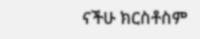ናችሁ ክርስቶስም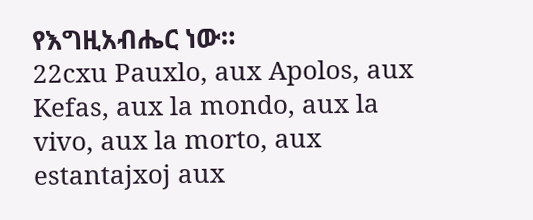የእግዚአብሔር ነው።
22cxu Pauxlo, aux Apolos, aux Kefas, aux la mondo, aux la vivo, aux la morto, aux estantajxoj aux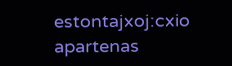estontajxoj:cxio apartenas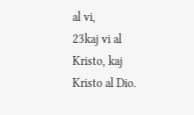al vi,
23kaj vi al Kristo, kaj Kristo al Dio.